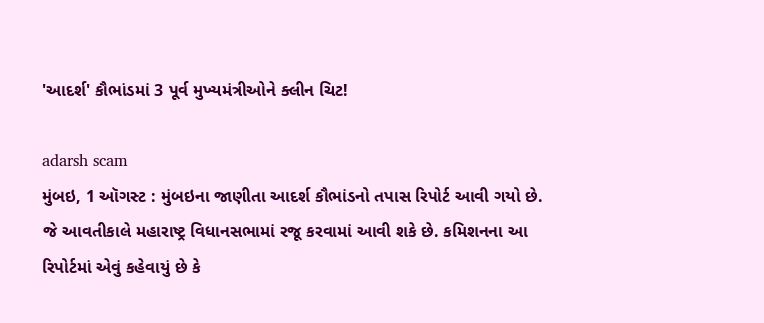'આદર્શ' કૌભાંડમાં 3 પૂર્વ મુખ્યમંત્રીઓને ક્લીન ચિટ!

adarsh scam
મુંબઇ, 1 ઑગસ્ટ : મુંબઇના જાણીતા આદર્શ કૌભાંડનો તપાસ રિપોર્ટ આવી ગયો છે. જે આવતીકાલે મહારાષ્ટ્ર વિધાનસભામાં રજૂ કરવામાં આવી શકે છે. કમિશનના આ રિપોર્ટમાં એવું કહેવાયું છે કે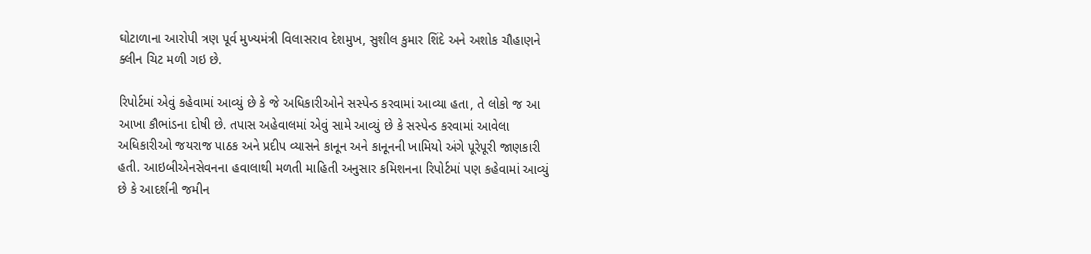ઘોટાળાના આરોપી ત્રણ પૂર્વ મુખ્યમંત્રી વિલાસરાવ દેશમુખ, સુશીલ કુમાર શિંદે અને અશોક ચૌહાણને ક્લીન ચિટ મળી ગઇ છે.

રિપોર્ટમાં એવું કહેવામાં આવ્યું છે કે જે અધિકારીઓને સસ્પેન્ડ કરવામાં આવ્યા હતા, તે લોકો જ આ આખા કૌભાંડના દોષી છે. તપાસ અહેવાલમાં એવું સામે આવ્યું છે કે સસ્પેન્ડ કરવામાં આવેલા અધિકારીઓ જયરાજ પાઠક અને પ્રદીપ વ્યાસને કાનૂન અને કાનૂનની ખામિયો અંગે પૂરેપૂરી જાણકારી હતી. આઇબીએનસેવનના હવાલાથી મળતી માહિતી અનુસાર કમિશનના રિપોર્ટમાં પણ કહેવામાં આવ્યું છે કે આદર્શની જમીન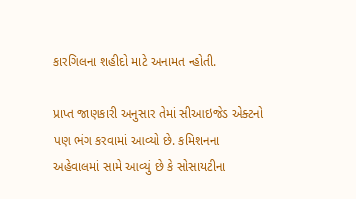કારગિલના શહીદો માટે અનામત ન્હોતી.

પ્રાપ્ત જાણકારી અનુસાર તેમાં સીઆઇજેડ એક્ટનો પણ ભંગ કરવામાં આવ્યો છે. કમિશનના અહેવાલમાં સામે આવ્યું છે કે સોસાયટીના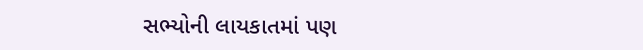સભ્યોની લાયકાતમાં પણ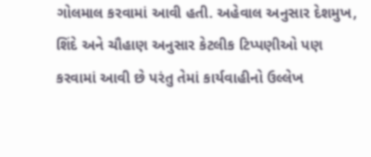ગોલમાલ કરવામાં આવી હતી. અહેવાલ અનુસાર દેશમુખ, શિંદે અને ચૌહાણ અનુસાર કેટલીક ટિપ્પણીઓ પણ કરવામાં આવી છે પરંતુ તેમાં કાર્યવાહીનો ઉલ્લેખ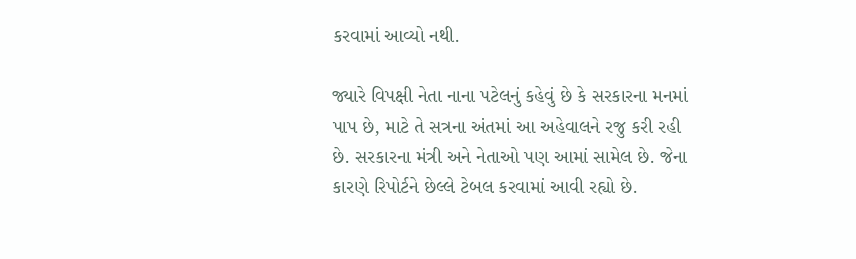કરવામાં આવ્યો નથી.

જ્યારે વિપક્ષી નેતા નાના પટેલનું કહેવું છે કે સરકારના મનમાં પાપ છે, માટે તે સત્રના અંતમાં આ અહેવાલને રજુ કરી રહી છે. સરકારના મંત્રી અને નેતાઓ પણ આમાં સામેલ છે. જેના કારણે રિપોર્ટને છેલ્લે ટેબલ કરવામાં આવી રહ્યો છે.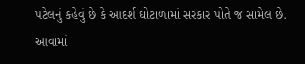પટેલનું કહેવું છે કે આદર્શ ઘોટાળામાં સરકાર પોતે જ સામેલ છે. આવામાં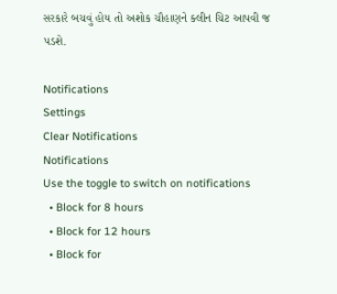સરકારે બચવું હોય તો અશોક ચૌહાણને ક્લીન ચિટ આપવી જ પડશે.

Notifications
Settings
Clear Notifications
Notifications
Use the toggle to switch on notifications
  • Block for 8 hours
  • Block for 12 hours
  • Block for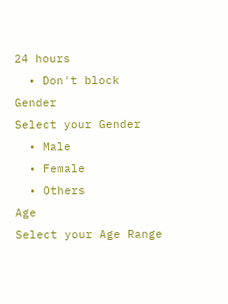24 hours
  • Don't block
Gender
Select your Gender
  • Male
  • Female
  • Others
Age
Select your Age Range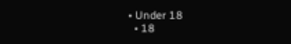• Under 18
  • 18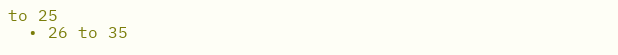to 25
  • 26 to 35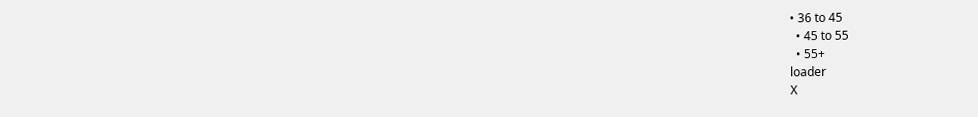• 36 to 45
  • 45 to 55
  • 55+
loader
X